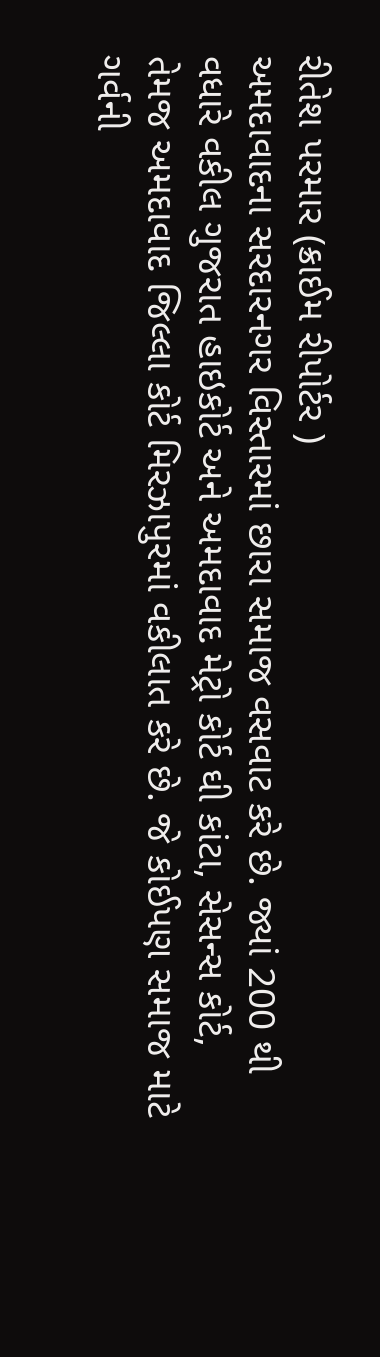રીતેશ પરમાર (ક્રાઈમ રીપોર્ટર )
અમદાવાદના સરદારનગર વિસ્તારમાં છારા સમાજ વસવાટ કરે છે. જ્યાં 200 થી વધારે વકીલ ગુજરાત હાઇકોર્ટ અને અમદાવાદ મેટ્રો કોર્ટ ઘી કાંટા, સેસન્સ કોર્ટ, તેમજ અમદાવાદ જિલ્લા કોર્ટ મિરઝાપુરમાં વકીલાત કરે છે. જે કોઈપણ સમાજ માટે ગર્વની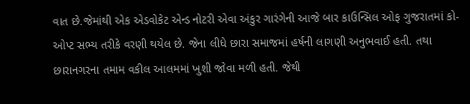વાત છે.જેમાંથી એક એડવોકેટ એન્ડ નોટરી એવા અંકુર ગારંગેની આજે બાર કાઉન્સિલ ઓફ ગુજરાતમાં કો-ઓપ્ટ સભ્ય તરીકે વરણી થયેલ છે. જેના લીધે છારા સમાજમાં હર્ષની લાગણી અનુભવાઈ હતી. તથા છારાનગરના તમામ વકીલ આલમમાં ખુશી જોવા મળી હતી. જેથી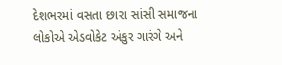દેશભરમાં વસતા છારા સાંસી સમાજના લોકોએ એડવોકેટ અંકુર ગારંગે અને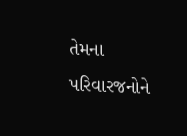તેમના પરિવારજનોને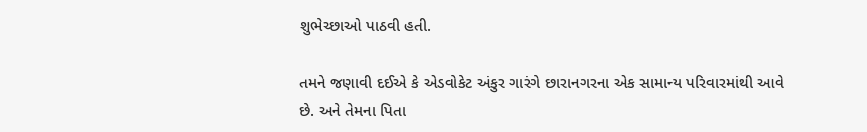શુભેચ્છાઓ પાઠવી હતી.

તમને જણાવી દઈએ કે એડવોકેટ અંકુર ગારંગે છારાનગરના એક સામાન્ય પરિવારમાંથી આવે છે. અને તેમના પિતા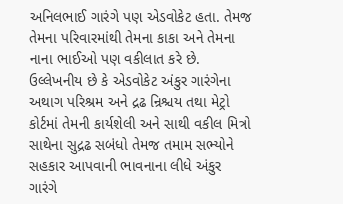અનિલભાઈ ગારંગે પણ એડવોકેટ હતા. તેમજ તેમના પરિવારમાંથી તેમના કાકા અને તેમના નાના ભાઈઓ પણ વકીલાત કરે છે. ઉલ્લેખનીય છે કે એડવોકેટ અંકુર ગારંગેના અથાગ પરિશ્રમ અને દ્રઢ ન્રિશ્ચય તથા મેટ્રો કોર્ટમાં તેમની કાર્યશેલી અને સાથી વકીલ મિત્રો સાથેના સુદ્રઢ સબંધો તેમજ તમામ સભ્યોને સહકાર આપવાની ભાવનાના લીધે અંકુર ગારંગે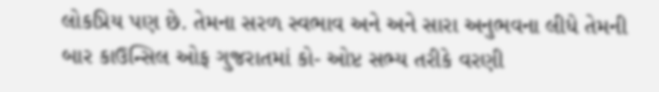લોકપ્રિય પણ છે. તેમના સરળ સ્વભાવ અને અને સારા અનુભવના લીધે તેમની બાર કાઉન્સિલ ઓફ ગુજરાતમાં કો- ઓપ્ટ સભ્ય તરીકે વરણી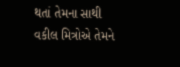થતાં તેમના સાથી વકીલ મિત્રોએ તેમને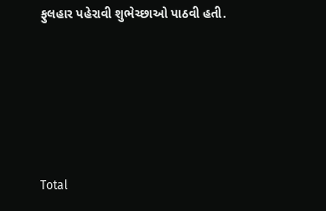ફુલહાર પહેરાવી શુભેચ્છાઓ પાઠવી હતી.





Total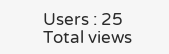Users : 25
Total views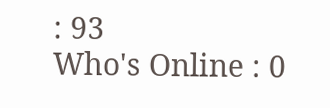: 93
Who's Online : 0